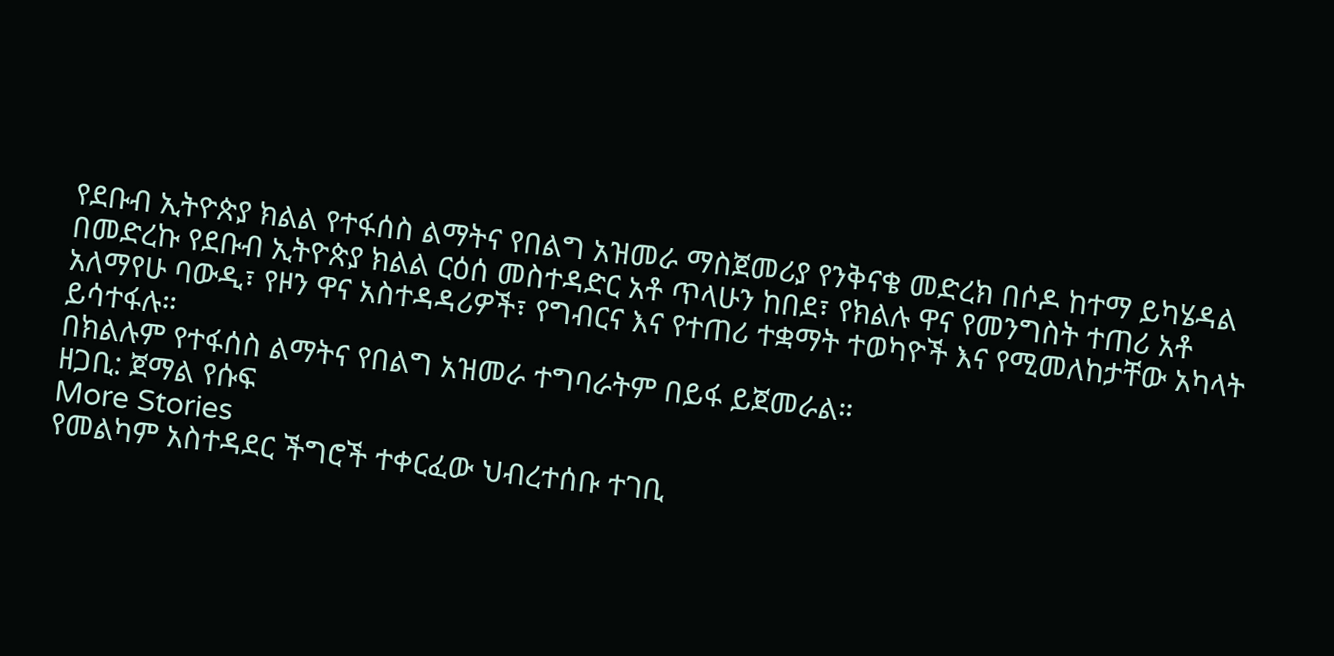የደቡብ ኢትዮጵያ ክልል የተፋሰስ ልማትና የበልግ አዝመራ ማስጀመሪያ የንቅናቄ መድረክ በሶዶ ከተማ ይካሄዳል
በመድረኩ የደቡብ ኢትዮጵያ ክልል ርዕሰ መስተዳድር አቶ ጥላሁን ከበደ፣ የክልሉ ዋና የመንግስት ተጠሪ አቶ አለማየሁ ባውዲ፣ የዞን ዋና አስተዳዳሪዎች፣ የግብርና እና የተጠሪ ተቋማት ተወካዮች እና የሚመለከታቸው አካላት ይሳተፋሉ።
በክልሉም የተፋሰስ ልማትና የበልግ አዝመራ ተግባራትም በይፋ ይጀመራል።
ዘጋቢ: ጀማል የሱፍ
More Stories
የመልካም አስተዳደር ችግሮች ተቀርፈው ህብረተሰቡ ተገቢ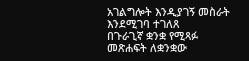አገልግሎት እንዲያገኝ መስራት እንደሚገባ ተገለጸ
በጉራጊኛ ቋንቋ የሚጻፉ መጽሐፍት ለቋንቋው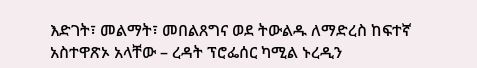እድገት፣ መልማት፣ መበልጸግና ወደ ትውልዱ ለማድረስ ከፍተኛ አስተዋጽኦ አላቸው – ረዳት ፕሮፌሰር ካሚል ኑረዲን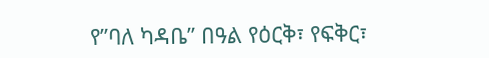የ”ባለ ካዳቤ” በዓል የዕርቅ፣ የፍቅር፣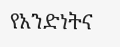የአንድነትና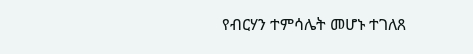የብርሃን ተምሳሌት መሆኑ ተገለጸ